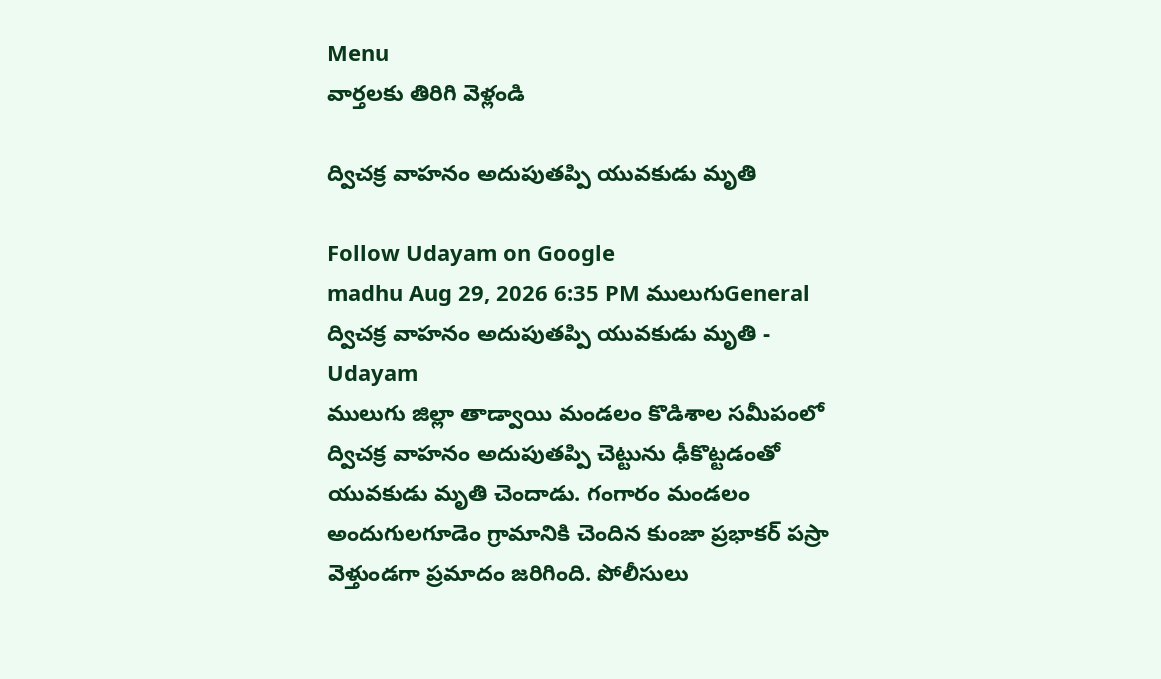Menu
వార్తలకు తిరిగి వెళ్లండి

ద్విచక్ర వాహనం అదుపుతప్పి యువకుడు మృతి

Follow Udayam on Google
madhu Aug 29, 2026 6:35 PM ములుగుGeneral
ద్విచక్ర వాహనం అదుపుతప్పి యువకుడు మృతి - Udayam
ములుగు జిల్లా తాడ్వాయి మండలం కొడిశాల సమీపంలో ద్విచక్ర వాహనం అదుపుతప్పి చెట్టును ఢీకొట్టడంతో యువకుడు మృతి చెందాడు. గంగారం మండలం అందుగులగూడెం గ్రామానికి చెందిన కుంజా ప్రభాకర్ పస్రా వెళ్తుండగా ప్రమాదం జరిగింది. పోలీసులు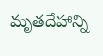మృతదేహాన్ని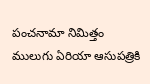పంచనామా నిమిత్తం ములుగు ఏరియా ఆసుపత్రికి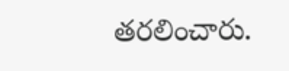తరలించారు.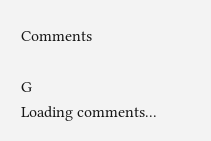Comments

G
Loading comments...